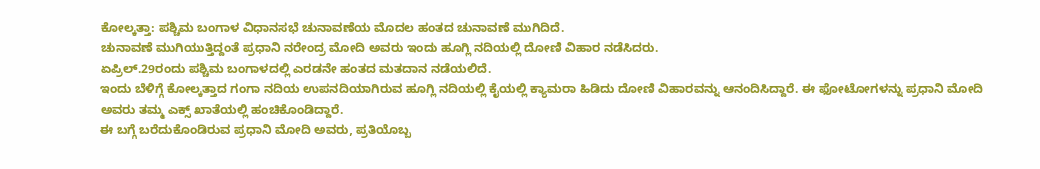ಕೋಲ್ಕತ್ತಾ: ಪಶ್ಚಿಮ ಬಂಗಾಳ ವಿಧಾನಸಭೆ ಚುನಾವಣೆಯ ಮೊದಲ ಹಂತದ ಚುನಾವಣೆ ಮುಗಿದಿದೆ.
ಚುನಾವಣೆ ಮುಗಿಯುತ್ತಿದ್ದಂತೆ ಪ್ರಧಾನಿ ನರೇಂದ್ರ ಮೋದಿ ಅವರು ಇಂದು ಹೂಗ್ಲಿ ನದಿಯಲ್ಲಿ ದೋಣಿ ವಿಹಾರ ನಡೆಸಿದರು.
ಏಪ್ರಿಲ್.29ರಂದು ಪಶ್ಚಿಮ ಬಂಗಾಳದಲ್ಲಿ ಎರಡನೇ ಹಂತದ ಮತದಾನ ನಡೆಯಲಿದೆ.
ಇಂದು ಬೆಳಿಗ್ಗೆ ಕೋಲ್ಕತ್ತಾದ ಗಂಗಾ ನದಿಯ ಉಪನದಿಯಾಗಿರುವ ಹೂಗ್ಲಿ ನದಿಯಲ್ಲಿ ಕೈಯಲ್ಲಿ ಕ್ಯಾಮರಾ ಹಿಡಿದು ದೋಣಿ ವಿಹಾರವನ್ನು ಆನಂದಿಸಿದ್ದಾರೆ. ಈ ಫೋಟೋಗಳನ್ನು ಪ್ರಧಾನಿ ಮೋದಿ ಅವರು ತಮ್ಮ ಎಕ್ಸ್ ಖಾತೆಯಲ್ಲಿ ಹಂಚಿಕೊಂಡಿದ್ದಾರೆ.
ಈ ಬಗ್ಗೆ ಬರೆದುಕೊಂಡಿರುವ ಪ್ರಧಾನಿ ಮೋದಿ ಅವರು, ಪ್ರತಿಯೊಬ್ಬ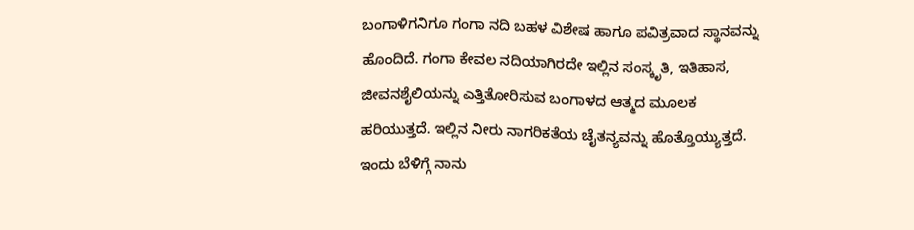ಬಂಗಾಳಿಗನಿಗೂ ಗಂಗಾ ನದಿ ಬಹಳ ವಿಶೇಷ ಹಾಗೂ ಪವಿತ್ರವಾದ ಸ್ಥಾನವನ್ನು ಹೊಂದಿದೆ. ಗಂಗಾ ಕೇವಲ ನದಿಯಾಗಿರದೇ ಇಲ್ಲಿನ ಸಂಸ್ಕೃತಿ, ಇತಿಹಾಸ, ಜೀವನಶೈಲಿಯನ್ನು ಎತ್ತಿತೋರಿಸುವ ಬಂಗಾಳದ ಆತ್ಮದ ಮೂಲಕ ಹರಿಯುತ್ತದೆ. ಇಲ್ಲಿನ ನೀರು ನಾಗರಿಕತೆಯ ಚೈತನ್ಯವನ್ನು ಹೊತ್ತೊಯ್ಯುತ್ತದೆ. ಇಂದು ಬೆಳಿಗ್ಗೆ ನಾನು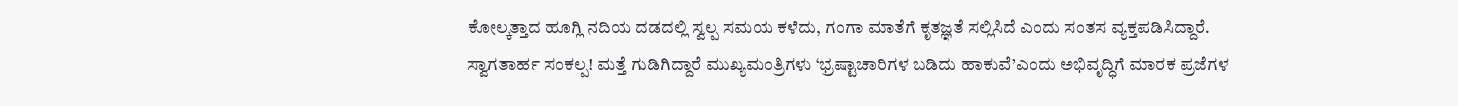ಕೋಲ್ಕತ್ತಾದ ಹೂಗ್ಲಿ ನದಿಯ ದಡದಲ್ಲಿ ಸ್ವಲ್ಪ ಸಮಯ ಕಳೆದು, ಗಂಗಾ ಮಾತೆಗೆ ಕೃತಜ್ಞತೆ ಸಲ್ಲಿಸಿದೆ ಎಂದು ಸಂತಸ ವ್ಯಕ್ತಪಡಿಸಿದ್ದಾರೆ.
ಸ್ವಾಗತಾರ್ಹ ಸಂಕಲ್ಪ! ಮತ್ತೆ ಗುಡಿಗಿದ್ದಾರೆ ಮುಖ್ಯಮಂತ್ರಿಗಳು ‘ಭ್ರಷ್ಟಾಚಾರಿಗಳ ಬಡಿದು ಹಾಕುವೆ’ಎಂದು ಅಭಿವೃದ್ಧಿಗೆ ಮಾರಕ ಪ್ರಜೆಗಳ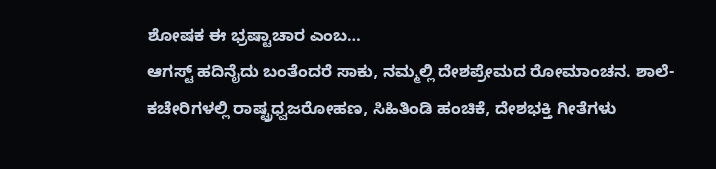ಶೋಷಕ ಈ ಭ್ರಷ್ಟಾಚಾರ ಎಂಬ…
ಆಗಸ್ಟ್ ಹದಿನೈದು ಬಂತೆಂದರೆ ಸಾಕು, ನಮ್ಮಲ್ಲಿ ದೇಶಪ್ರೇಮದ ರೋಮಾಂಚನ. ಶಾಲೆ-ಕಚೇರಿಗಳಲ್ಲಿ ರಾಷ್ಟ್ರಧ್ವಜರೋಹಣ, ಸಿಹಿತಿಂಡಿ ಹಂಚಿಕೆ, ದೇಶಭಕ್ತಿ ಗೀತೆಗಳು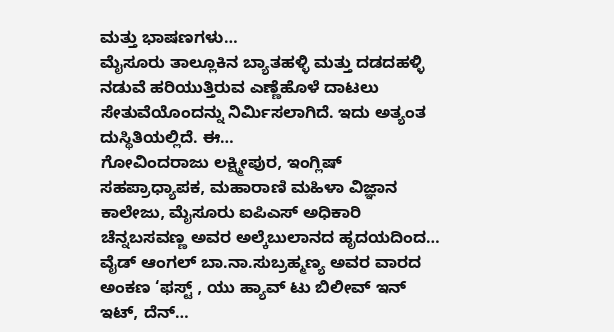ಮತ್ತು ಭಾಷಣಗಳು…
ಮೈಸೂರು ತಾಲ್ಲೂಕಿನ ಬ್ಯಾತಹಳ್ಳಿ ಮತ್ತು ದಡದಹಳ್ಳಿ ನಡುವೆ ಹರಿಯುತ್ತಿರುವ ಎಣ್ಣೆಹೊಳೆ ದಾಟಲು ಸೇತುವೆಯೊಂದನ್ನು ನಿರ್ಮಿಸಲಾಗಿದೆ. ಇದು ಅತ್ಯಂತ ದುಸ್ಥಿತಿಯಲ್ಲಿದೆ. ಈ…
ಗೋವಿಂದರಾಜು ಲಕ್ಷ್ಮೀಪುರ, ಇಂಗ್ಲಿಷ್ ಸಹಪ್ರಾಧ್ಯಾಪಕ, ಮಹಾರಾಣಿ ಮಹಿಳಾ ವಿಜ್ಞಾನ ಕಾಲೇಜು, ಮೈಸೂರು ಐಪಿಎಸ್ ಅಧಿಕಾರಿ ಚೆನ್ನಬಸವಣ್ಣ ಅವರ ಅಲ್ಕೆಬುಲಾನದ ಹೃದಯದಿಂದ…
ವೈಡ್ ಆಂಗಲ್ ಬಾ.ನಾ.ಸುಬ್ರಹ್ಮಣ್ಯ ಅವರ ವಾರದ ಅಂಕಣ ‘ಫಸ್ಟ್ , ಯು ಹ್ಯಾವ್ ಟು ಬಿಲೀವ್ ಇನ್ ಇಟ್, ದೆನ್…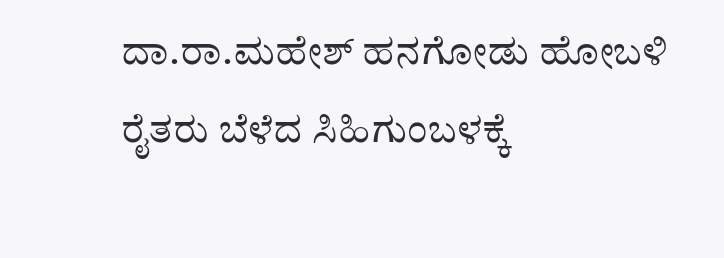ದಾ.ರಾ.ಮಹೇಶ್ ಹನಗೋಡು ಹೋಬಳಿ ರೈತರು ಬೆಳೆದ ಸಿಹಿಗುಂಬಳಕ್ಕೆ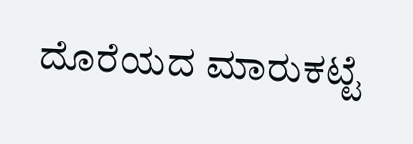ದೊರೆಯದ ಮಾರುಕಟ್ಟೆ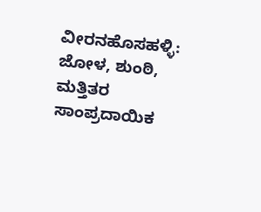ವೀರನಹೊಸಹಳ್ಳಿ: ಜೋಳ, ಶುಂಠಿ, ಮತ್ತಿತರ ಸಾಂಪ್ರದಾಯಿಕ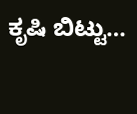ಕೃಷಿ ಬಿಟ್ಟು…